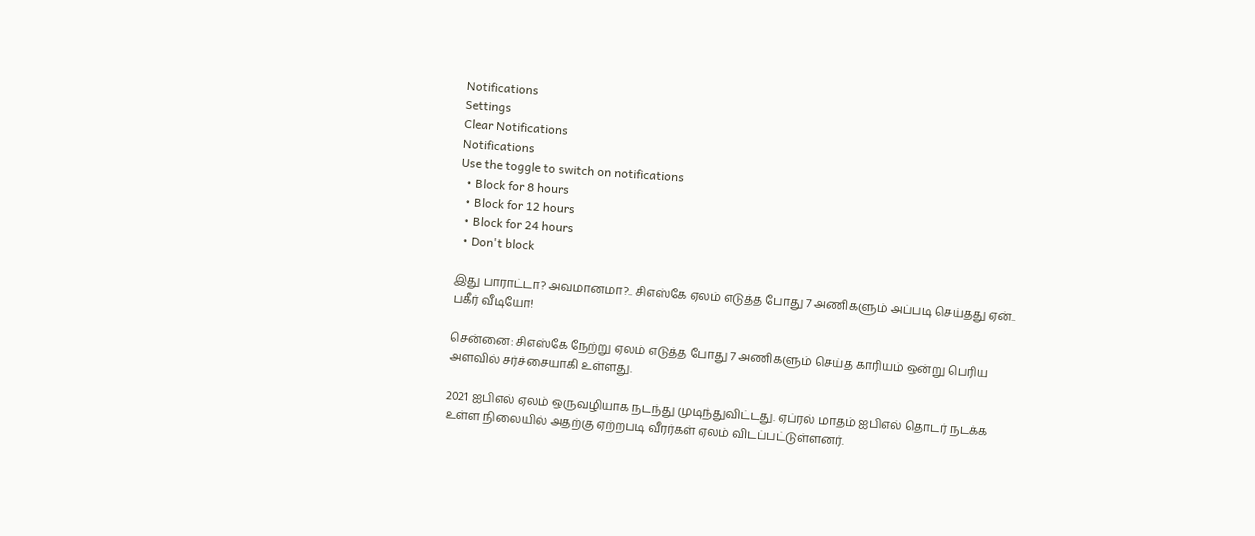Notifications
Settings
Clear Notifications
Notifications
Use the toggle to switch on notifications
  • Block for 8 hours
  • Block for 12 hours
  • Block for 24 hours
  • Don't block

இது பாராட்டா? அவமானமா?.. சிஎஸ்கே ஏலம் எடுத்த போது 7 அணிகளும் அப்படி செய்தது ஏன்.. பகீர் வீடியோ!

சென்னை: சிஎஸ்கே நேற்று ஏலம் எடுத்த போது 7 அணிகளும் செய்த காரியம் ஒன்று பெரிய அளவில் சர்ச்சையாகி உள்ளது.

2021 ஐபிஎல் ஏலம் ஒருவழியாக நடந்து முடிந்துவிட்டது. ஏப்ரல் மாதம் ஐபிஎல் தொடர் நடக்க உள்ள நிலையில் அதற்கு ஏற்றபடி வீரர்கள் ஏலம் விடப்பட்டுள்ளனர்.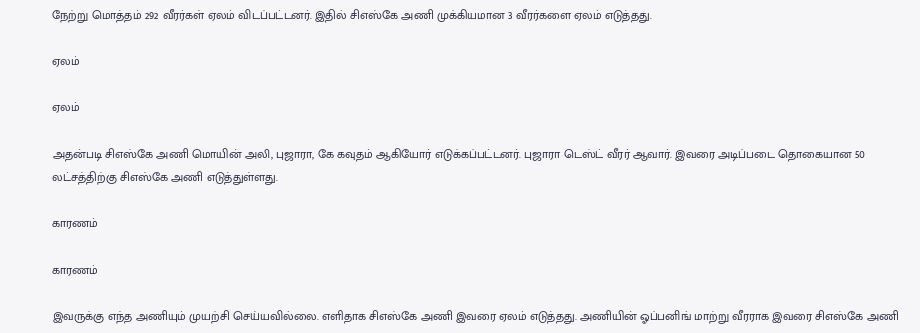நேற்று மொத்தம் 292 வீரர்கள் ஏலம் விடப்பட்டனர். இதில் சிஎஸ்கே அணி முக்கியமான 3 வீரர்களை ஏலம் எடுத்தது.

ஏலம்

ஏலம்

அதன்படி சிஎஸ்கே அணி மொயின் அலி, புஜாரா, கே கவுதம் ஆகியோர் எடுக்கப்பட்டனர். புஜாரா டெஸ்ட் வீரர் ஆவார். இவரை அடிப்படை தொகையான 50 லட்சத்திற்கு சிஎஸ்கே அணி எடுத்துள்ளது.

காரணம்

காரணம்

இவருக்கு எந்த அணியும் முயற்சி செய்யவில்லை. எளிதாக சிஎஸ்கே அணி இவரை ஏலம் எடுத்தது. அணியின் ஓப்பனிங் மாற்று வீரராக இவரை சிஎஸ்கே அணி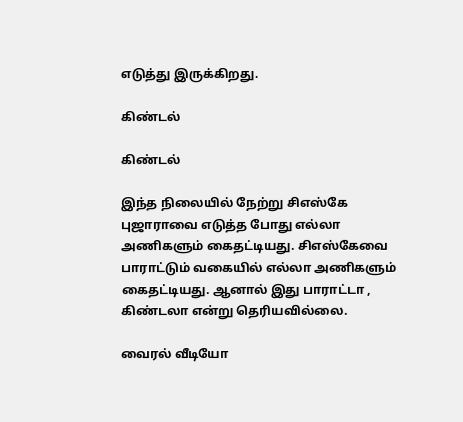எடுத்து இருக்கிறது.

கிண்டல்

கிண்டல்

இந்த நிலையில் நேற்று சிஎஸ்கே புஜாராவை எடுத்த போது எல்லா அணிகளும் கைதட்டியது. சிஎஸ்கேவை பாராட்டும் வகையில் எல்லா அணிகளும் கைதட்டியது. ஆனால் இது பாராட்டா , கிண்டலா என்று தெரியவில்லை.

வைரல் வீடியோ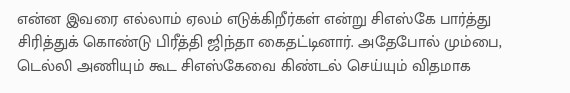என்ன இவரை எல்லாம் ஏலம் எடுக்கிறீர்கள் என்று சிஎஸ்கே பார்த்து சிரித்துக் கொண்டு பிரீத்தி ஜிந்தா கைதட்டினார். அதேபோல் மும்பை, டெல்லி அணியும் கூட சிஎஸ்கேவை கிண்டல் செய்யும் விதமாக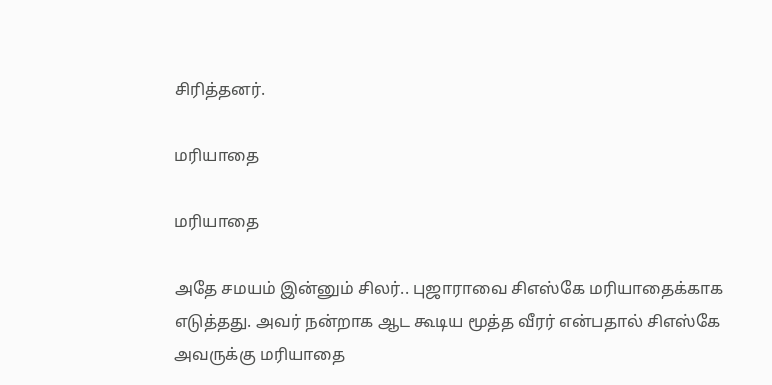சிரித்தனர்.

மரியாதை

மரியாதை

அதே சமயம் இன்னும் சிலர்.. புஜாராவை சிஎஸ்கே மரியாதைக்காக எடுத்தது. அவர் நன்றாக ஆட கூடிய மூத்த வீரர் என்பதால் சிஎஸ்கே அவருக்கு மரியாதை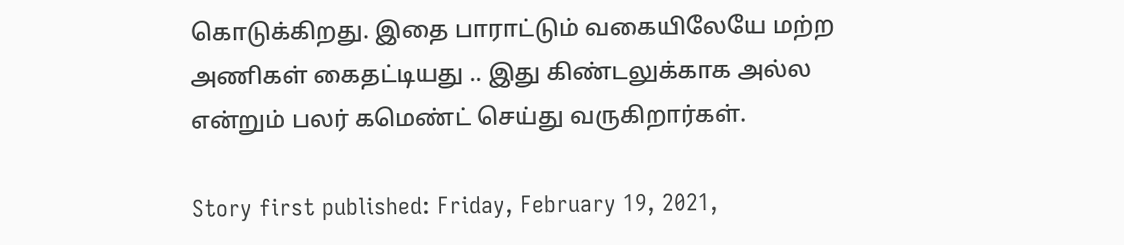கொடுக்கிறது. இதை பாராட்டும் வகையிலேயே மற்ற அணிகள் கைதட்டியது .. இது கிண்டலுக்காக அல்ல என்றும் பலர் கமெண்ட் செய்து வருகிறார்கள்.

Story first published: Friday, February 19, 2021,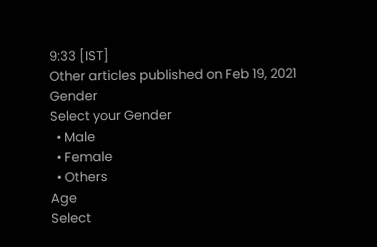9:33 [IST]
Other articles published on Feb 19, 2021
Gender
Select your Gender
  • Male
  • Female
  • Others
Age
Select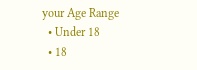your Age Range
  • Under 18
  • 18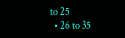to 25
  • 26 to 35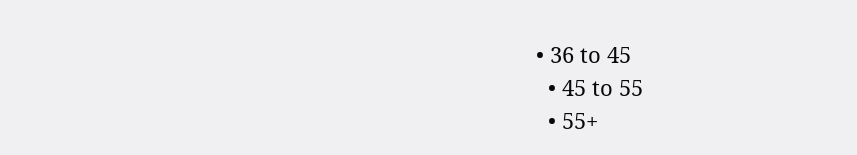• 36 to 45
  • 45 to 55
  • 55+